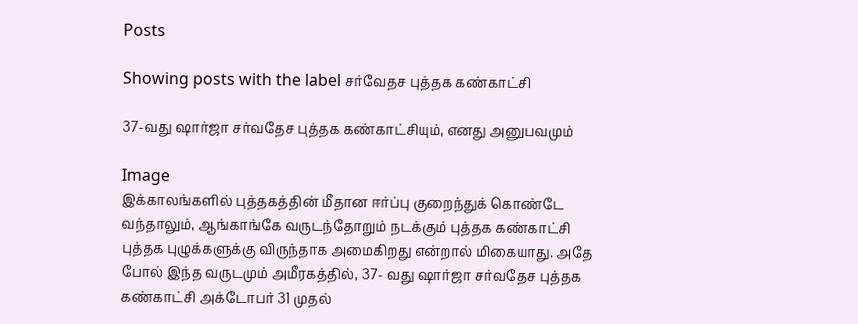Posts

Showing posts with the label சர்வேதச புத்தக கண்காட்சி

37-வது ஷார்ஜா சர்வதேச புத்தக கண்காட்சியும், எனது அனுபவமும்

Image
இக்காலங்களில் புத்தகத்தின் மீதான ஈர்ப்பு குறைந்துக் கொண்டே வந்தாலும், ஆங்காங்கே வருடந்தோறும் நடக்கும் புத்தக கண்காட்சி புத்தக புழுக்களுக்கு விருந்தாக அமைகிறது என்றால் மிகையாது. அதே போல் இந்த வருடமும் அமீரகத்தில், 37- வது ஷார்ஜா சர்வதேச புத்தக கண்காட்சி அக்டோபர் 31 முதல்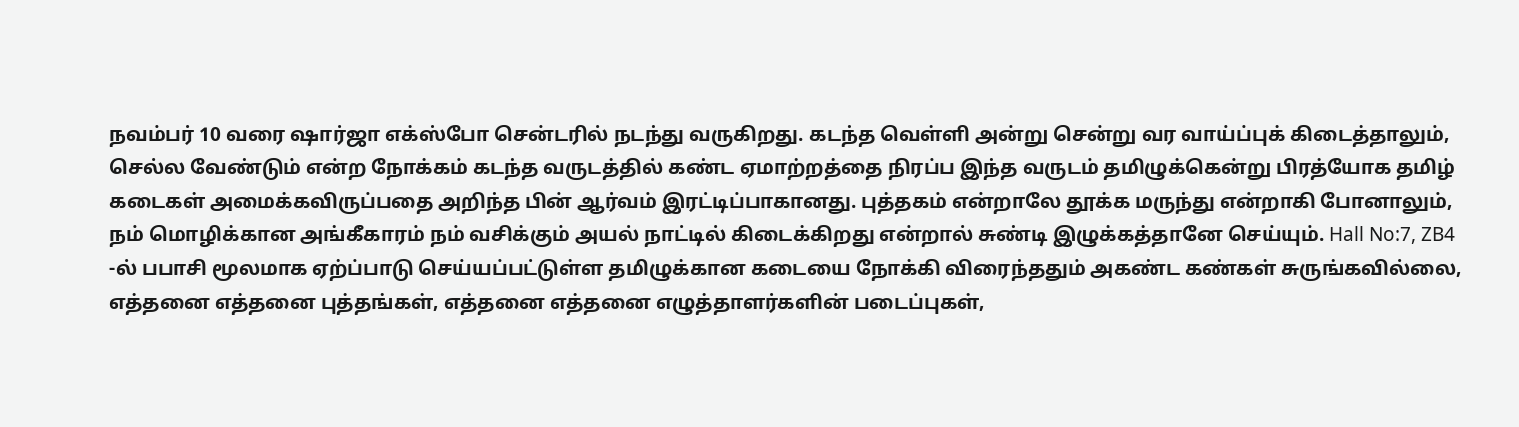நவம்பர் 10 வரை ஷார்ஜா எக்ஸ்போ சென்டரில் நடந்து வருகிறது. கடந்த வெள்ளி அன்று சென்று வர வாய்ப்புக் கிடைத்தாலும், செல்ல வேண்டும் என்ற நோக்கம் கடந்த வருடத்தில் கண்ட ஏமாற்றத்தை நிரப்ப இந்த வருடம் தமிழுக்கென்று பிரத்யோக தமிழ் கடைகள் அமைக்கவிருப்பதை அறிந்த பின் ஆர்வம் இரட்டிப்பாகானது. புத்தகம் என்றாலே தூக்க மருந்து என்றாகி போனாலும், நம் மொழிக்கான அங்கீகாரம் நம் வசிக்கும் அயல் நாட்டில் கிடைக்கிறது என்றால் சுண்டி இழுக்கத்தானே செய்யும். Hall No:7, ZB4 -ல் பபாசி மூலமாக ஏற்ப்பாடு செய்யப்பட்டுள்ள தமிழுக்கான கடையை நோக்கி விரைந்ததும் அகண்ட கண்கள் சுருங்கவில்லை, எத்தனை எத்தனை புத்தங்கள், எத்தனை எத்தனை எழுத்தாளர்களின் படைப்புகள்,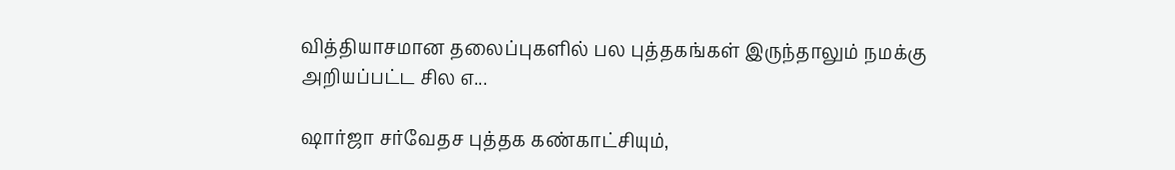வித்தியாசமான தலைப்புகளில் பல புத்தகங்கள் இருந்தாலும் நமக்கு அறியப்பட்ட சில எ...

ஷார்ஜா சர்வேதச புத்தக கண்காட்சியும்,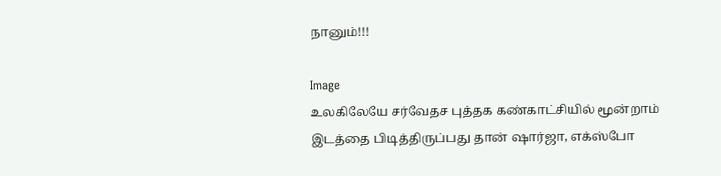நானும்!!!

Image
உலகிலேயே சர்வேதச புத்தக கண்காட்சியில் மூன்றாம் இடத்தை பிடித்திருப்பது தான் ஷார்ஜா, எக்ஸ்போ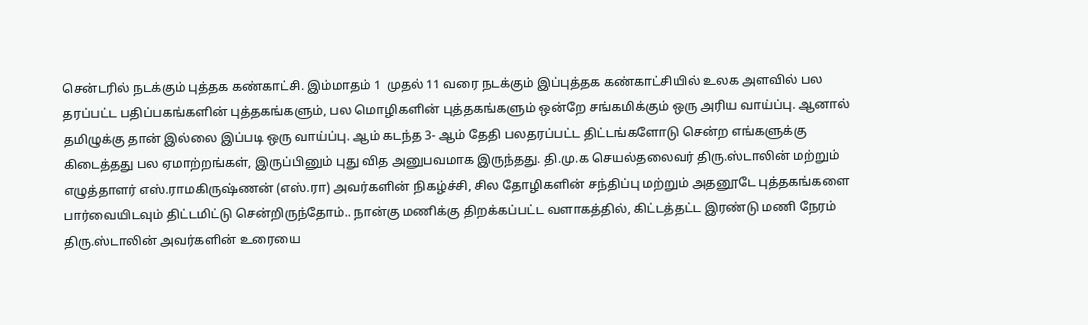சென்டரில் நடக்கும் புத்தக கண்காட்சி. இம்மாதம் 1  முதல் 11 வரை நடக்கும் இப்புத்தக கண்காட்சியில் உலக அளவில் பல தரப்பட்ட பதிப்பகங்களின் புத்தகங்களும், பல மொழிகளின் புத்தகங்களும் ஒன்றே சங்கமிக்கும் ஒரு அரிய வாய்ப்பு. ஆனால் தமிழுக்கு தான் இல்லை இப்படி ஒரு வாய்ப்பு. ஆம் கடந்த 3- ஆம் தேதி பலதரப்பட்ட திட்டங்களோடு சென்ற எங்களுக்கு கிடைத்தது பல ஏமாற்றங்கள், இருப்பினும் புது வித அனுபவமாக இருந்தது. தி.மு.க செயல்தலைவர் திரு.ஸ்டாலின் மற்றும் எழுத்தாளர் எஸ்.ராமகிருஷ்ணன் (எஸ்.ரா) அவர்களின் நிகழ்ச்சி, சில தோழிகளின் சந்திப்பு மற்றும் அதனூடே புத்தகங்களை பார்வையிடவும் திட்டமிட்டு சென்றிருந்தோம்.. நான்கு மணிக்கு திறக்கப்பட்ட வளாகத்தில், கிட்டத்தட்ட இரண்டு மணி நேரம் திரு.ஸ்டாலின் அவர்களின் உரையை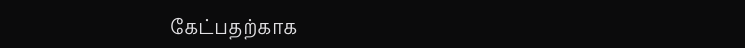கேட்பதற்காக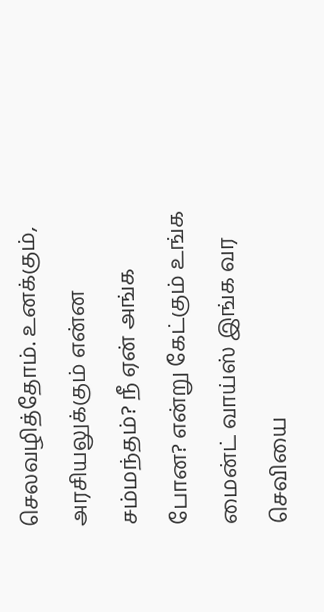செலவழித்தோம். உனக்கும், அரசியலுக்கும் என்ன சம்மந்தம்? நீ ஏன் அங்க போன? என்று கேட்கும் உங்க மைன்ட் வாய்ஸ் இங்க வர செவியை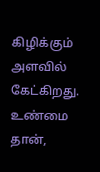கிழிக்கும் அளவில் கேட்கிறது. உண்மை தான்,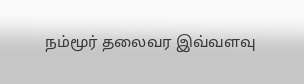நம்மூர் தலைவர இவ்வளவு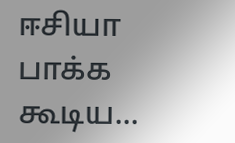ஈசியா பாக்க கூடிய...